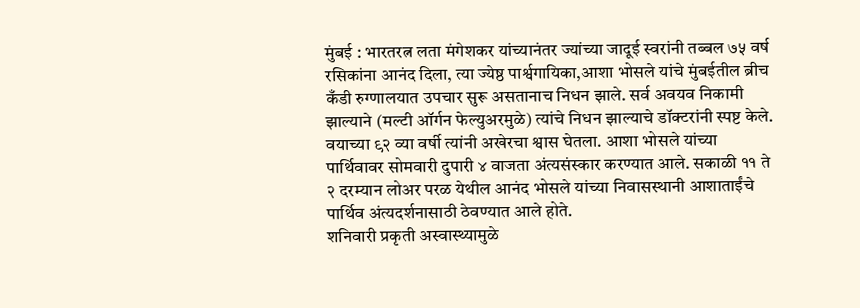मुंबई : भारतरत्न लता मंगेशकर यांच्यानंतर ज्यांच्या जादूई स्वरांनी तब्बल ७५ वर्ष रसिकांना आनंद दिला, त्या ज्येष्ठ पार्श्वगायिका,आशा भोसले यांचे मुंबईतील ब्रीच कँडी रुग्णालयात उपचार सुरू असतानाच निधन झाले. सर्व अवयव निकामी झाल्याने (मल्टी ऑर्गन फेल्युअरमुळे) त्यांचे निधन झाल्याचे डॉक्टरांनी स्पष्ट केले. वयाच्या ९२ व्या वर्षी त्यांनी अखेरचा श्वास घेतला. आशा भोसले यांच्या पार्थिवावर सोमवारी दुपारी ४ वाजता अंत्यसंस्कार करण्यात आले. सकाळी ११ ते २ दरम्यान लोअर परळ येथील आनंद भोसले यांच्या निवासस्थानी आशाताईंचे पार्थिव अंत्यदर्शनासाठी ठेवण्यात आले होते.
शनिवारी प्रकृती अस्वास्थ्यामुळे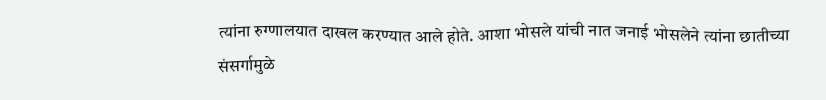त्यांना रुग्णालयात दाखल करण्यात आले होते. आशा भोसले यांची नात जनाई भोसलेने त्यांना छातीच्या संसर्गामुळे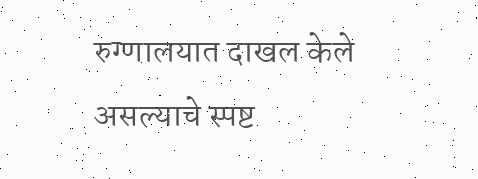रुग्णालयात दाखल केले असल्याचे स्पष्ट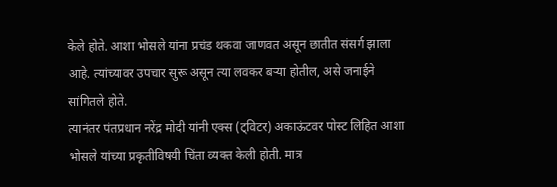केले होते. आशा भोसले यांना प्रचंड थकवा जाणवत असून छातीत संसर्ग झाला आहे. त्यांच्यावर उपचार सुरू असून त्या लवकर बऱ्या होतील, असे जनाईने सांगितले होते.
त्यानंतर पंतप्रधान नरेंद्र मोदी यांनी एक्स (ट्विटर) अकाऊंटवर पोस्ट लिहित आशा भोसले यांच्या प्रकृतीविषयी चिंता व्यक्त केली होती. मात्र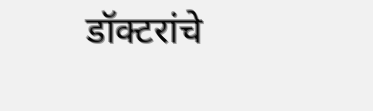डॉक्टरांचे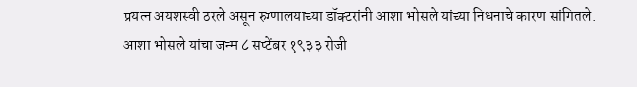प्रयत्न अयशस्वी ठरले असून रुग्णालयाच्या डॉक्टरांनी आशा भोसले यांच्या निधनाचे कारण सांगितले.
आशा भोसले यांचा जन्म ८ सप्टेंबर १९३३ रोजी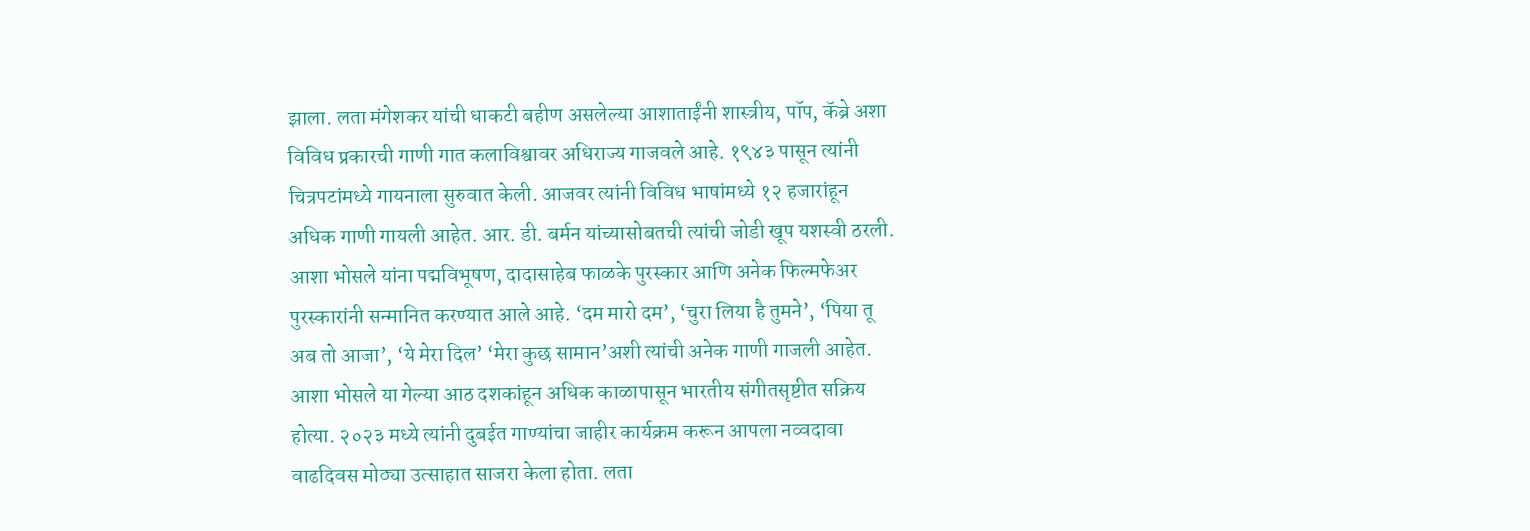झाला. लता मंगेशकर यांची धाकटी बहीण असलेल्या आशाताईंनी शास्त्रीय, पॉप, कॅब्रे अशा विविध प्रकारची गाणी गात कलाविश्वावर अधिराज्य गाजवले आहे. १९४३ पासून त्यांनी चित्रपटांमध्ये गायनाला सुरुवात केली. आजवर त्यांनी विविध भाषांमध्ये १२ हजारांहून अधिक गाणी गायली आहेत. आर. डी. बर्मन यांच्यासोबतची त्यांची जोडी खूप यशस्वी ठरली. आशा भोसले यांना पद्मविभूषण, दादासाहेब फाळके पुरस्कार आणि अनेक फिल्मफेअर पुरस्कारांनी सन्मानित करण्यात आले आहे. ‘दम मारो दम’, ‘चुरा लिया है तुमने’, ‘पिया तू अब तो आजा’, ‘ये मेरा दिल’ ‘मेरा कुछ सामान’अशी त्यांची अनेक गाणी गाजली आहेत.
आशा भोसले या गेल्या आठ दशकांहून अधिक काळापासून भारतीय संगीतसृष्टीत सक्रिय होत्या. २०२३ मध्ये त्यांनी दुबईत गाण्यांचा जाहीर कार्यक्रम करून आपला नव्वदावा वाढदिवस मोठ्या उत्साहात साजरा केला होता. लता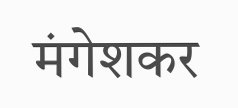मंगेशकर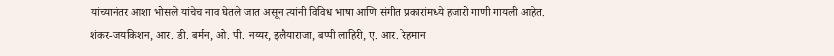यांच्यानंतर आशा भोसले यांचेच नाव घेतले जात असून त्यांनी विविध भाषा आणि संगीत प्रकारांमध्ये हजारो गाणी गायली आहेत. शंकर-जयकिशन, आर. डी. बर्मन, ओ. पी. नय्यर, इलैयाराजा, बप्पी लाहिरी, ए. आर. रेहमान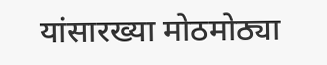यांसारख्या मोठमोठ्या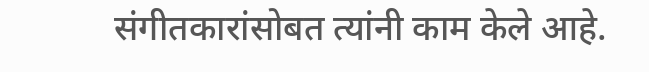संगीतकारांसोबत त्यांनी काम केले आहे.